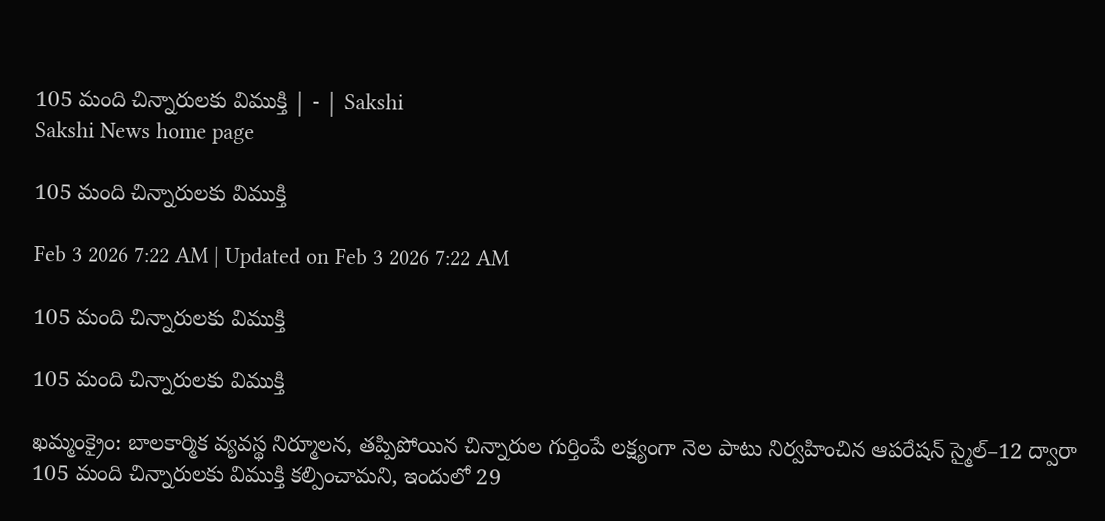105 మంది చిన్నారులకు విముక్తి | - | Sakshi
Sakshi News home page

105 మంది చిన్నారులకు విముక్తి

Feb 3 2026 7:22 AM | Updated on Feb 3 2026 7:22 AM

105 మంది చిన్నారులకు విముక్తి

105 మంది చిన్నారులకు విముక్తి

ఖమ్మంక్రైం: బాలకార్మిక వ్యవస్థ నిర్మూలన, తప్పిపోయిన చిన్నారుల గుర్తింపే లక్ష్యంగా నెల పాటు నిర్వహించిన ఆపరేషన్‌ స్మైల్‌–12 ద్వారా 105 మంది చిన్నారులకు విముక్తి కల్పించామని, ఇందులో 29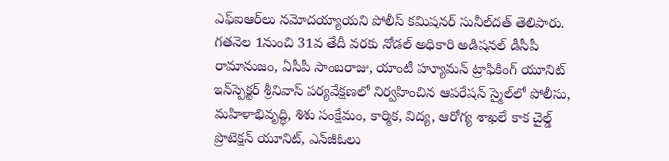ఎఫ్‌ఐఆర్‌లు నమోదయ్యాయని పోలీస్‌ కమిషనర్‌ సునీల్‌దత్‌ తెలిపారు. గతనెల 1నుంచి 31వ తేదీ వరకు నోడల్‌ అధికారి అడిషనల్‌ డీసీపీ రామానుజం, ఏసీపీ సాంబరాజు, యాంటీ హ్యూమన్‌ ట్రాఫికింగ్‌ యూనిట్‌ ఇన్‌స్పెక్టర్‌ శ్రీనివాస్‌ పర్యవేక్షణలో నిర్వహించిన ఆపరేషన్‌ స్మైల్‌లో పోలీసు, మహిళాభివృద్ధి, శిశు సంక్షేమం, కార్మిక, విద్య, ఆరోగ్య శాఖలే కాక చైల్డ్‌ ప్రొటెక్షన్‌ యూనిట్‌, ఎన్‌జీఓలు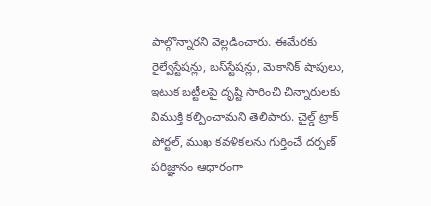పాల్గొన్నారని వెల్లడించారు. ఈమేరకు రైల్వేస్టేషన్లు, బస్‌స్టేషన్లు, మెకానిక్‌ షాపులు, ఇటుక బట్టీలపై దృష్టి సారించి చిన్నారులకు విముక్తి కల్పించామని తెలిపారు. చైల్డ్‌ ట్రాక్‌ పోర్టల్‌, ముఖ కవళికలను గుర్తించే దర్పణ్‌ పరిజ్ఞానం ఆధారంగా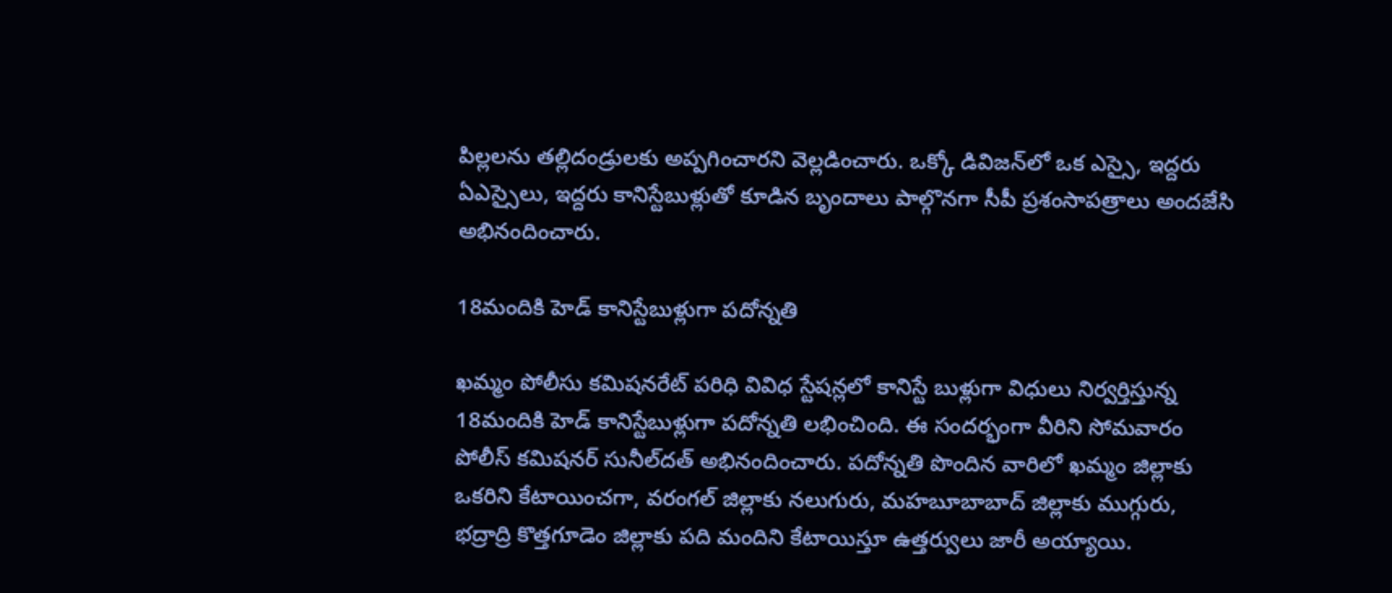పిల్లలను తల్లిదండ్రులకు అప్పగించారని వెల్లడించారు. ఒక్కో డివిజన్‌లో ఒక ఎస్సై, ఇద్దరు ఏఎస్సైలు, ఇద్దరు కానిస్టేబుళ్లుతో కూడిన బృందాలు పాల్గొనగా సీపీ ప్రశంసాపత్రాలు అందజేసి అభినందించారు.

18మందికి హెడ్‌ కానిస్టేబుళ్లుగా పదోన్నతి

ఖమ్మం పోలీసు కమిషనరేట్‌ పరిధి వివిధ స్టేషన్లలో కానిస్టే బుళ్లుగా విధులు నిర్వర్తిస్తున్న 18మందికి హెడ్‌ కానిస్టేబుళ్లుగా పదోన్నతి లభించింది. ఈ సందర్భంగా వీరిని సోమవారం పోలీస్‌ కమిషనర్‌ సునీల్‌దత్‌ అభినందించారు. పదోన్నతి పొందిన వారిలో ఖమ్మం జిల్లాకు ఒకరిని కేటాయించగా, వరంగల్‌ జిల్లాకు నలుగురు, మహబూబాబాద్‌ జిల్లాకు ముగ్గురు, భద్రాద్రి కొత్తగూడెం జిల్లాకు పది మందిని కేటాయిస్తూ ఉత్తర్వులు జారీ అయ్యాయి.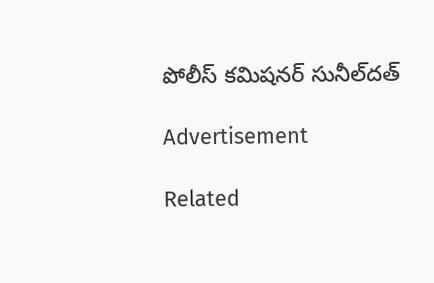పోలీస్‌ కమిషనర్‌ సునీల్‌దత్‌

Advertisement

Related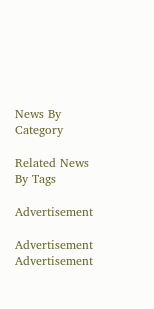News By Category

Related News By Tags

Advertisement

Advertisement
Advertisement